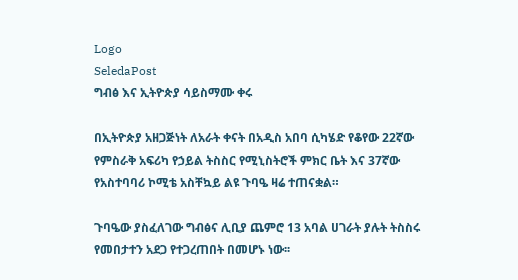Logo
SeledaPost
ግብፅ እና ኢትዮጵያ ሳይስማሙ ቀሩ

በኢትዮጵያ አዘጋጅነት ለአራት ቀናት በአዲስ አበባ ሲካሄድ የቆየው 22ኛው የምስራቅ አፍሪካ የኃይል ትስስር የሚኒስትሮች ምክር ቤት እና 37ኛው የአስተባባሪ ኮሚቴ አስቸኳይ ልዩ ጉባዔ ዛሬ ተጠናቋል።

ጉባዔው ያስፈለገው ግብፅና ሊቢያ ጨምሮ 13 አባል ሀገራት ያሉት ትስስሩ የመበታተን አደጋ የተጋረጠበት በመሆኑ ነው፡፡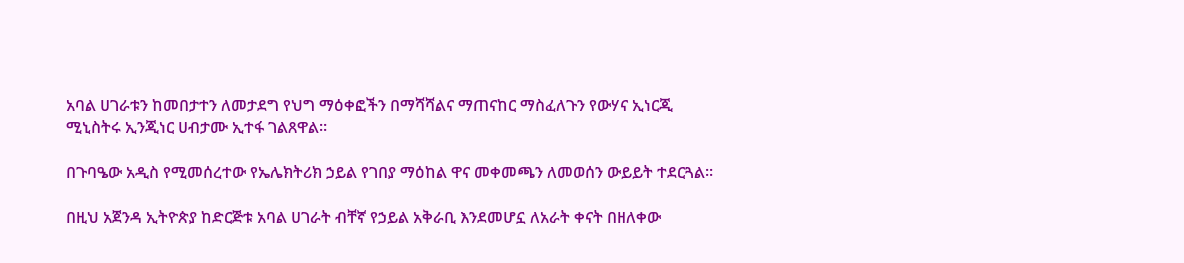አባል ሀገራቱን ከመበታተን ለመታደግ የህግ ማዕቀፎችን በማሻሻልና ማጠናከር ማስፈለጉን የውሃና ኢነርጂ ሚኒስትሩ ኢንጂነር ሀብታሙ ኢተፋ ገልጸዋል።

በጉባዔው አዲስ የሚመሰረተው የኤሌክትሪክ ኃይል የገበያ ማዕከል ዋና መቀመጫን ለመወሰን ውይይት ተደርጓል፡፡

በዚህ አጀንዳ ኢትዮጵያ ከድርጅቱ አባል ሀገራት ብቸኛ የኃይል አቅራቢ እንደመሆኗ ለአራት ቀናት በዘለቀው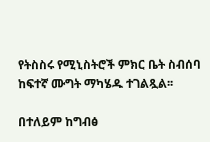የትስስሩ የሚኒስትሮች ምክር ቤት ስብሰባ ከፍተኛ ሙግት ማካሄዱ ተገልጿል፡፡

በተለይም ከግብፅ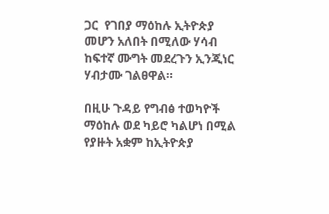ጋር  የገበያ ማዕከሉ ኢትዮጵያ መሆን አለበት በሚለው ሃሳብ ከፍተኛ ሙግት መደረጉን ኢንጂነር ሃብታሙ ገልፀዋል።

በዚሁ ጉዳይ የግብፅ ተወካዮች ማዕከሉ ወደ ካይሮ ካልሆነ በሚል የያዙት አቋም ከኢትዮጵያ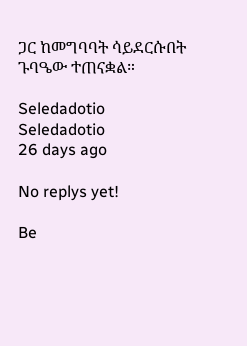ጋር ከመግባባት ሳይደርሱበት ጉባዔው ተጠናቋል።

Seledadotio
Seledadotio
26 days ago

No replys yet!

Be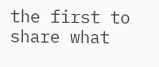the first to share what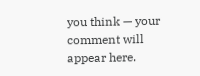you think — your comment will appear here.